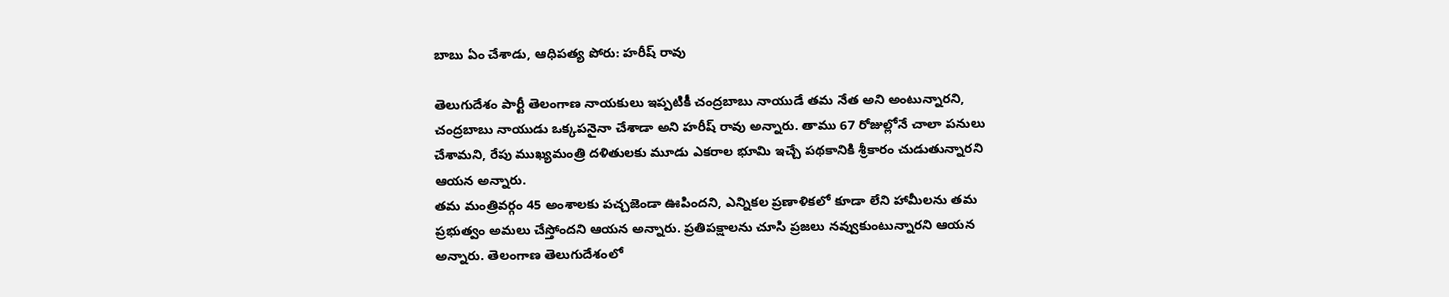బాబు ఏం చేశాడు, ఆధిపత్య పోరు: హరీష్ రావు

తెలుగుదేశం పార్టీ తెలంగాణ నాయకులు ఇప్పటికీ చంద్రబాబు నాయుడే తమ నేత అని అంటున్నారని, చంద్రబాబు నాయుడు ఒక్కపనైనా చేశాడా అని హరీష్ రావు అన్నారు. తాము 67 రోజుల్లోనే చాలా పనులు చేశామని, రేపు ముఖ్యమంత్రి దళితులకు మూడు ఎకరాల భూమి ఇచ్చే పథకానికి శ్రీకారం చుడుతున్నారని ఆయన అన్నారు.
తమ మంత్రివర్గం 45 అంశాలకు పచ్చజెండా ఊపిందని, ఎన్నికల ప్రణాళికలో కూడా లేని హామీలను తమ ప్రభుత్వం అమలు చేస్తోందని ఆయన అన్నారు. ప్రతిపక్షాలను చూసి ప్రజలు నవ్వుకుంటున్నారని ఆయన అన్నారు. తెలంగాణ తెలుగుదేశంలో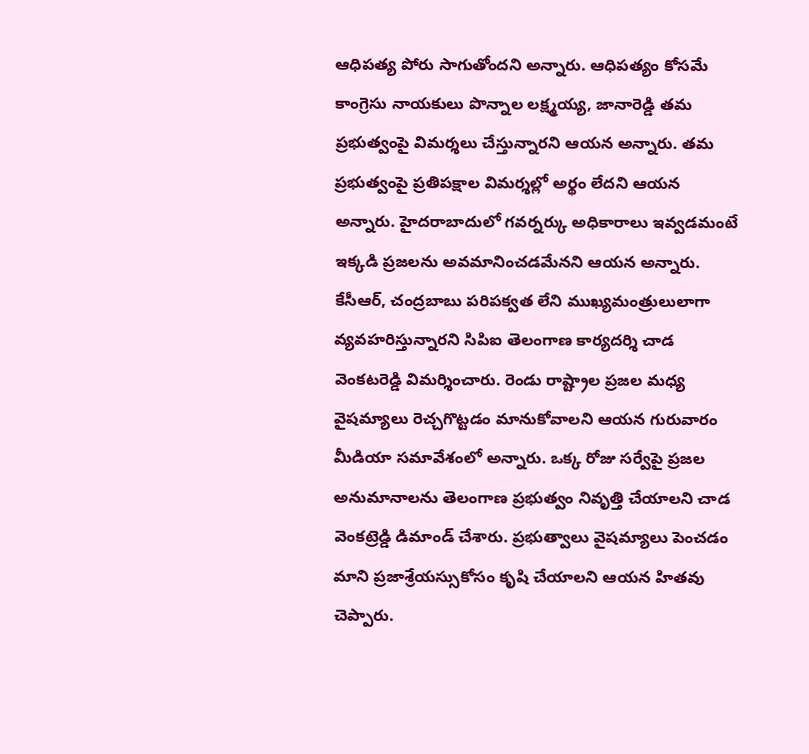ఆధిపత్య పోరు సాగుతోందని అన్నారు. ఆధిపత్యం కోసమే కాంగ్రెసు నాయకులు పొన్నాల లక్ష్మయ్య, జానారెడ్డి తమ ప్రభుత్వంపై విమర్శలు చేస్తున్నారని ఆయన అన్నారు. తమ ప్రభుత్వంపై ప్రతిపక్షాల విమర్శల్లో అర్థం లేదని ఆయన అన్నారు. హైదరాబాదులో గవర్నర్కు అధికారాలు ఇవ్వడమంటే ఇక్కడి ప్రజలను అవమానించడమేనని ఆయన అన్నారు.
కేసీఆర్, చంద్రబాబు పరిపక్వత లేని ముఖ్యమంత్రులులాగా వ్యవహరిస్తున్నారని సిపిఐ తెలంగాణ కార్యదర్శి చాడ వెంకటరెడ్డి విమర్శించారు. రెండు రాష్ట్రాల ప్రజల మధ్య వైషమ్యాలు రెచ్చగొట్టడం మానుకోవాలని ఆయన గురువారం మీడియా సమావేశంలో అన్నారు. ఒక్క రోజు సర్వేపై ప్రజల అనుమానాలను తెలంగాణ ప్రభుత్వం నివృత్తి చేయాలని చాడ వెంకట్రెడ్డి డిమాండ్ చేశారు. ప్రభుత్వాలు వైషమ్యాలు పెంచడం మాని ప్రజాశ్రేయస్సుకోసం కృషి చేయాలని ఆయన హితవు చెప్పారు.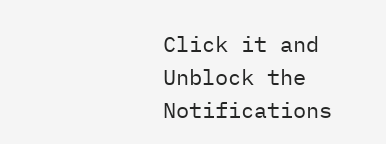Click it and Unblock the Notifications